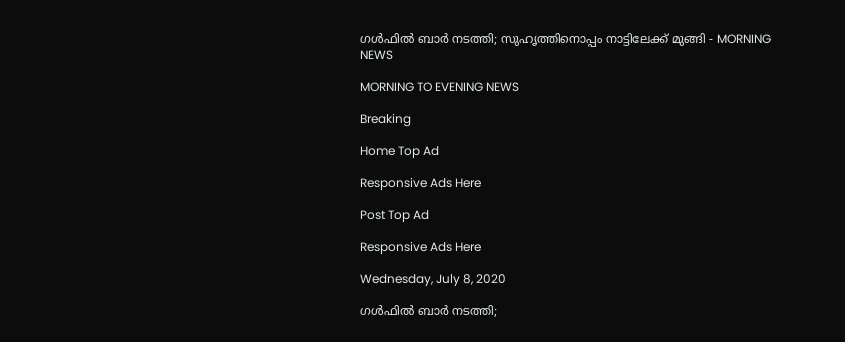ഗൾഫിൽ ബാർ നടത്തി; സുഹൃത്തിനൊപ്പം നാട്ടിലേക്ക് മുങ്ങി - MORNING NEWS

MORNING TO EVENING NEWS

Breaking

Home Top Ad

Responsive Ads Here

Post Top Ad

Responsive Ads Here

Wednesday, July 8, 2020

ഗൾഫിൽ ബാർ നടത്തി;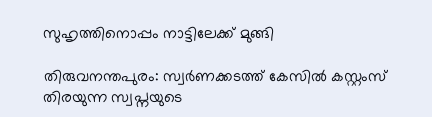സുഹൃത്തിനൊപ്പം നാട്ടിലേക്ക് മുങ്ങി

തിരുവനന്തപുരം: സ്വർണക്കടത്ത് കേസിൽ കസ്റ്റംസ് തിരയുന്ന സ്വപ്നയുടെ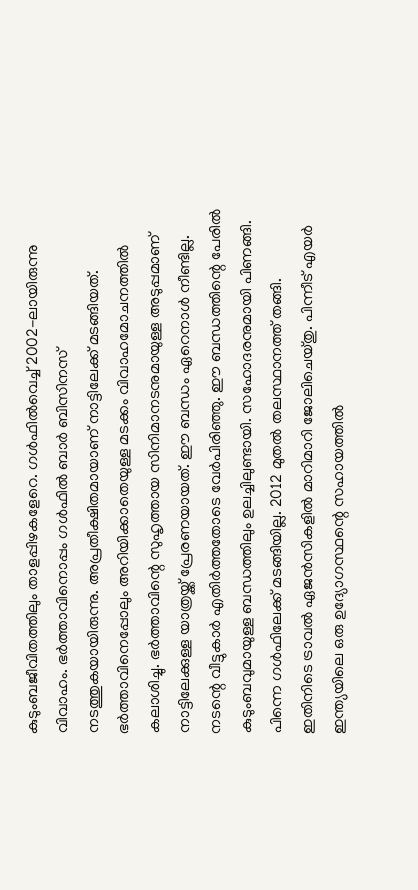കുടുംബജീവിതത്തിലും താളപ്പിഴകളേറെ. ഗൾഫിൽവെച്ച് 2002-ലായിരുന്നു വിവാഹം. ഭർത്താവിനൊപ്പം ഗൾഫിൽ ബാർ ബിസിനസ് നടത്തുകയായിരുന്നു. അപ്രതീക്ഷിതമായാണ് നാട്ടിലേക്ക് മടങ്ങിയത്. ഭർത്താവിനെപ്പോലും അറിയിക്കാതെയുള്ള മടക്കം വിവാഹമോചനത്തിൽ കലാശിച്ചു. ഭർത്താവിന്റെ സുഹൃത്തായ സിനിമാനടനുമായുള്ള അടുപ്പമാണ് നാട്ടിലേക്കുള്ള യാത്രയ്ക്ക് പ്രേരണയായത്. ഈ ബന്ധം ഏറെനാൾ നീണ്ടില്ല. നടന്റെ വീട്ടുകാർ എതിർത്തതോടെ വേർപിരിഞ്ഞു. ഈ ബന്ധത്തിന്റെ പേരിൽ കുടുംബവുമായുള്ള ബന്ധത്തിലും ഉലച്ചിലുണ്ടായി. സഹോദരനുമായി പിണങ്ങി. പിന്നെ ഗൾഫിലേക്ക് മടങ്ങിയില്ല. 2012 മുതൽ തലസ്ഥാനത്ത് തങ്ങി. ഇതിനിടെ ട്രാവൽ ഏജൻസികളിൽ മാറിമാറി ജോലിചെയ്തു. പിന്നീട് എയർ ഇന്ത്യയിലെ ഒരു ഉദ്യോഗസ്ഥന്റെ സഹായത്തിൽ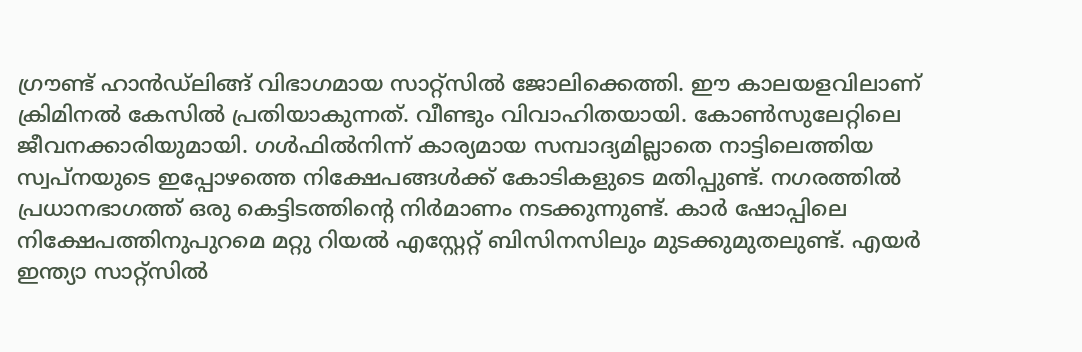ഗ്രൗണ്ട് ഹാൻഡ്ലിങ്ങ് വിഭാഗമായ സാറ്റ്സിൽ ജോലിക്കെത്തി. ഈ കാലയളവിലാണ് ക്രിമിനൽ കേസിൽ പ്രതിയാകുന്നത്. വീണ്ടും വിവാഹിതയായി. കോൺസുലേറ്റിലെ ജീവനക്കാരിയുമായി. ഗൾഫിൽനിന്ന് കാര്യമായ സമ്പാദ്യമില്ലാതെ നാട്ടിലെത്തിയ സ്വപ്നയുടെ ഇപ്പോഴത്തെ നിക്ഷേപങ്ങൾക്ക് കോടികളുടെ മതിപ്പുണ്ട്. നഗരത്തിൽ പ്രധാനഭാഗത്ത് ഒരു കെട്ടിടത്തിന്റെ നിർമാണം നടക്കുന്നുണ്ട്. കാർ ഷോപ്പിലെ നിക്ഷേപത്തിനുപുറമെ മറ്റു റിയൽ എസ്റ്റേറ്റ് ബിസിനസിലും മുടക്കുമുതലുണ്ട്. എയർ ഇന്ത്യാ സാറ്റ്സിൽ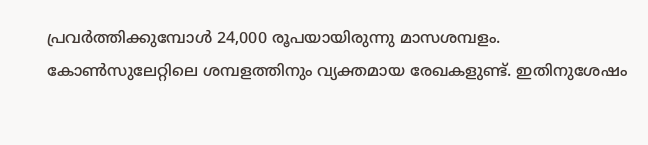പ്രവർത്തിക്കുമ്പോൾ 24,000 രൂപയായിരുന്നു മാസശമ്പളം. കോൺസുലേറ്റിലെ ശമ്പളത്തിനും വ്യക്തമായ രേഖകളുണ്ട്. ഇതിനുശേഷം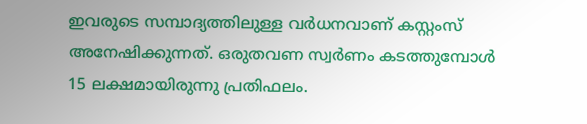ഇവരുടെ സമ്പാദ്യത്തിലുള്ള വർധനവാണ് കസ്റ്റംസ് അനേഷിക്കുന്നത്. ഒരുതവണ സ്വർണം കടത്തുമ്പോൾ 15 ലക്ഷമായിരുന്നു പ്രതിഫലം.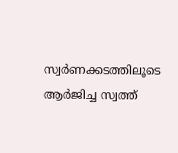സ്വർണക്കടത്തിലൂടെ ആർജിച്ച സ്വത്ത്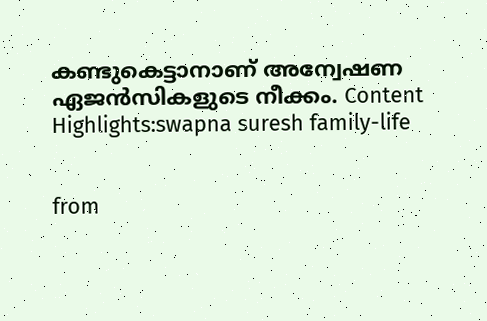കണ്ടുകെട്ടാനാണ് അന്വേഷണ ഏജൻസികളുടെ നീക്കം. Content Highlights:swapna suresh family-life


from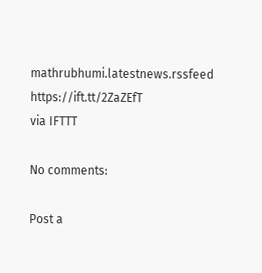mathrubhumi.latestnews.rssfeed https://ift.tt/2ZaZEfT
via IFTTT

No comments:

Post a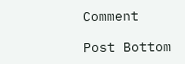Comment

Post Bottom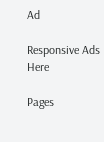Ad

Responsive Ads Here

Pages